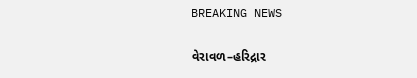BREAKING NEWS

વેરાવળ–હરિદ્રાર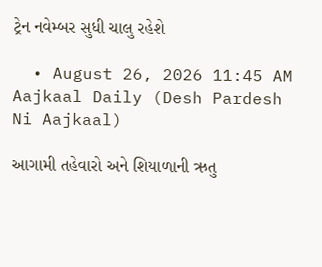ટ્રેન નવેમ્બર સુધી ચાલુ રહેશે

  • August 26, 2026 11:45 AM
Aajkaal Daily (Desh Pardesh Ni Aajkaal)

આગામી તહેવારો અને શિયાળાની ઋતુ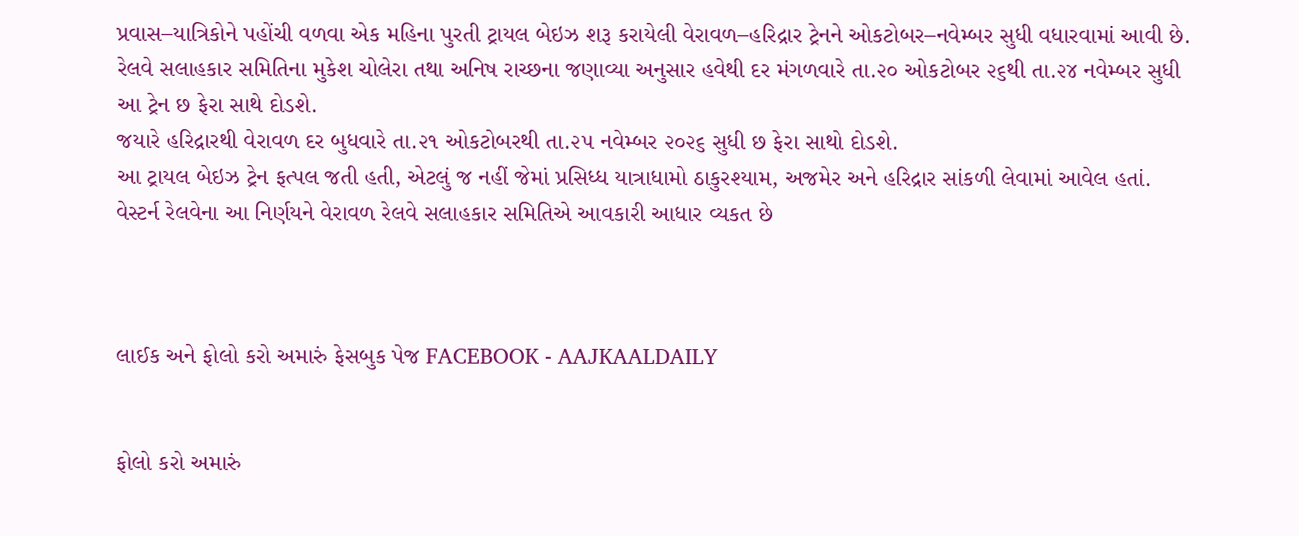પ્રવાસ–યાત્રિકોને પહોંચી વળવા એક મહિના પુરતી ટ્રાયલ બેઇઝ શરૂ કરાયેલી વેરાવળ–હરિદ્રાર ટ્રેનને ઓકટોબર–નવેમ્બર સુધી વધારવામાં આવી છે.
રેલવે સલાહકાર સમિતિના મુકેશ ચોલેરા તથા અનિષ રાચ્છના જણાવ્યા અનુસાર હવેથી દર મંગળવારે તા.૨૦ ઓકટોબર ૨૬થી તા.૨૪ નવેમ્બર સુધી આ ટ્રેન છ ફેરા સાથે દોડશે.
જયારે હરિદ્રારથી વેરાવળ દર બુધવારે તા.૨૧ ઓકટોબરથી તા.૨૫ નવેમ્બર ૨૦૨૬ સુધી છ ફેરા સાથો દોડશે.
આ ટ્રાયલ બેઇઝ ટ્રેન ફત્પલ જતી હતી, એટલું જ નહીં જેમાં પ્રસિધ્ધ યાત્રાધામો ઠાકુરશ્યામ, અજમેર અને હરિદ્રાર સાંકળી લેવામાં આવેલ હતાં. વેસ્ટર્ન રેલવેના આ નિર્ણયને વેરાવળ રેલવે સલાહકાર સમિતિએ આવકારી આધાર વ્યકત છે



લાઈક અને ફોલો કરો અમારું ફેસબુક પેજ FACEBOOK - AAJKAALDAILY


ફોલો કરો અમારું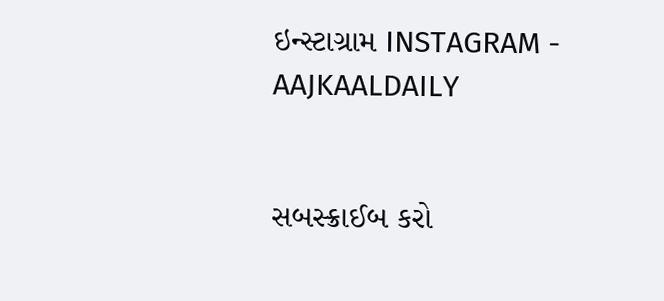ઇન્સ્ટાગ્રામ INSTAGRAM - AAJKAALDAILY


સબસ્ક્રાઈબ કરો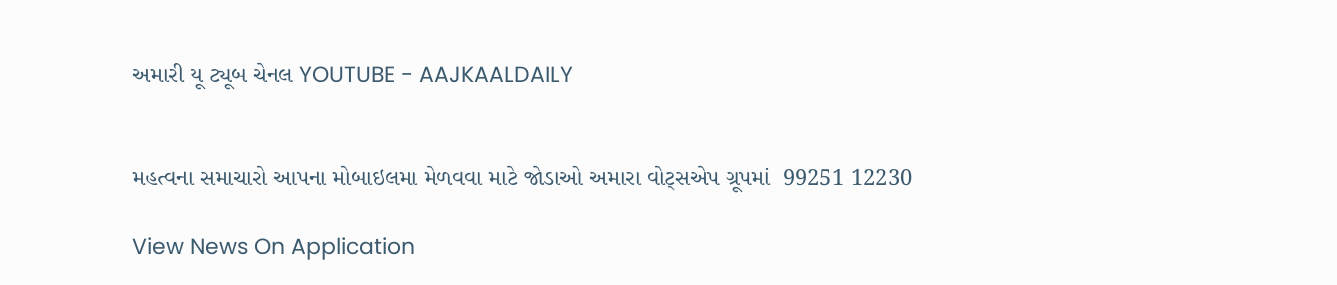અમારી યૂ ટ્યૂબ ચેનલ YOUTUBE - AAJKAALDAILY


મહત્વના સમાચારો આપના મોબાઇલમા મેળવવા માટે જોડાઓ અમારા વોટ્સએપ ગ્રૂપમાં  99251 12230

View News On Application